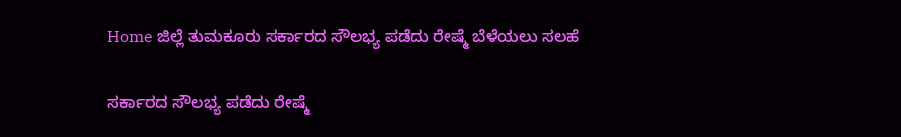Home ಜಿಲ್ಲೆ ತುಮಕೂರು ಸರ್ಕಾರದ ಸೌಲಭ್ಯ ಪಡೆದು ರೇಷ್ಮೆ ಬೆಳೆಯಲು ಸಲಹೆ

ಸರ್ಕಾರದ ಸೌಲಭ್ಯ ಪಡೆದು ರೇಷ್ಮೆ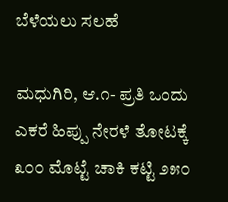ಬೆಳೆಯಲು ಸಲಹೆ

ಮಧುಗಿರಿ, ಆ.೧- ಪ್ರತಿ ಒಂದು ಎಕರೆ ಹಿಪ್ಪು ನೇರಳೆ ತೋಟಕ್ಕೆ ೩೦೦ ಮೊಟ್ಟೆ ಚಾಕಿ ಕಟ್ಟಿ ೨೫೦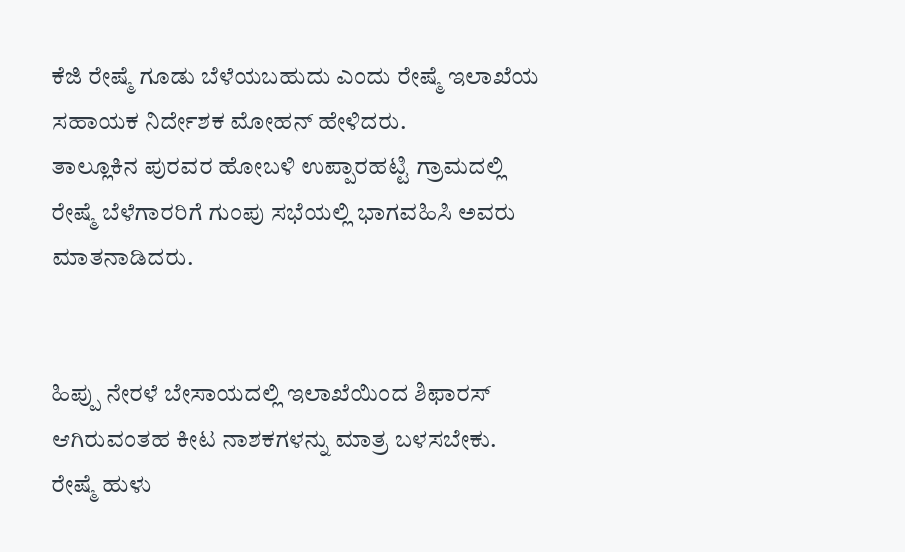ಕೆಜಿ ರೇಷ್ಮೆ ಗೂಡು ಬೆಳೆಯಬಹುದು ಎಂದು ರೇಷ್ಮೆ ಇಲಾಖೆಯ ಸಹಾಯಕ ನಿರ್ದೇಶಕ ಮೋಹನ್ ಹೇಳಿದರು.
ತಾಲ್ಲೂಕಿನ ಪುರವರ ಹೋಬಳಿ ಉಪ್ಪಾರಹಟ್ಟಿ ಗ್ರಾಮದಲ್ಲಿ ರೇಷ್ಮೆ ಬೆಳೆಗಾರರಿಗೆ ಗುಂಪು ಸಭೆಯಲ್ಲಿ ಭಾಗವಹಿಸಿ ಅವರು ಮಾತನಾಡಿದರು.


ಹಿಪ್ಪು ನೇರಳೆ ಬೇಸಾಯದಲ್ಲಿ ಇಲಾಖೆಯಿಂದ ಶಿಫಾರಸ್ ಆಗಿರುವಂತಹ ಕೀಟ ನಾಶಕಗಳನ್ನು ಮಾತ್ರ ಬಳಸಬೇಕು. ರೇಷ್ಮೆ ಹುಳು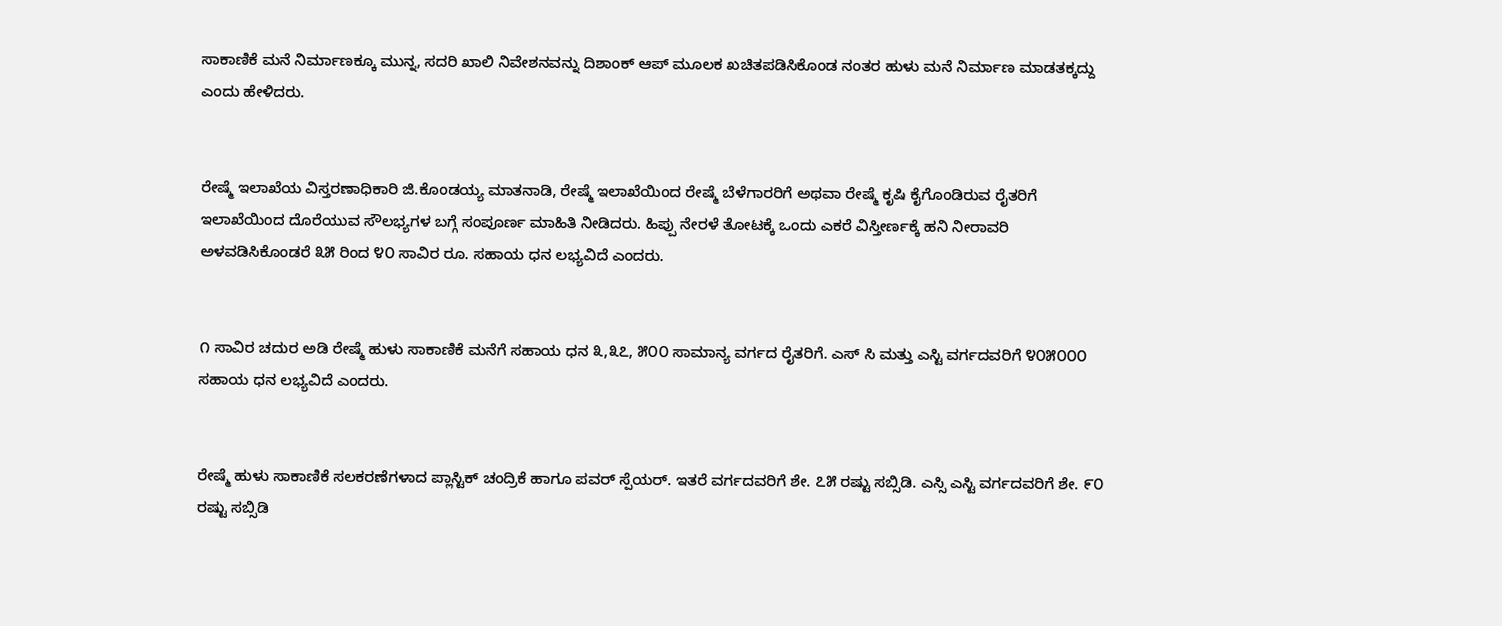ಸಾಕಾಣಿಕೆ ಮನೆ ನಿರ್ಮಾಣಕ್ಕೂ ಮುನ್ನ, ಸದರಿ ಖಾಲಿ ನಿವೇಶನವನ್ನು ದಿಶಾಂಕ್ ಆಪ್ ಮೂಲಕ ಖಚಿತಪಡಿಸಿಕೊಂಡ ನಂತರ ಹುಳು ಮನೆ ನಿರ್ಮಾಣ ಮಾಡತಕ್ಕದ್ದು ಎಂದು ಹೇಳಿದರು.


ರೇಷ್ಮೆ ಇಲಾಖೆಯ ವಿಸ್ತರಣಾಧಿಕಾರಿ ಜಿ.ಕೊಂಡಯ್ಯ ಮಾತನಾಡಿ, ರೇಷ್ಮೆ ಇಲಾಖೆಯಿಂದ ರೇಷ್ಮೆ ಬೆಳೆಗಾರರಿಗೆ ಅಥವಾ ರೇಷ್ಮೆ ಕೃಷಿ ಕೈಗೊಂಡಿರುವ ರೈತರಿಗೆ ಇಲಾಖೆಯಿಂದ ದೊರೆಯುವ ಸೌಲಭ್ಯಗಳ ಬಗ್ಗೆ ಸಂಪೂರ್ಣ ಮಾಹಿತಿ ನೀಡಿದರು. ಹಿಪ್ಪು ನೇರಳೆ ತೋಟಕ್ಕೆ ಒಂದು ಎಕರೆ ವಿಸ್ತೀರ್ಣಕ್ಕೆ ಹನಿ ನೀರಾವರಿ ಅಳವಡಿಸಿಕೊಂಡರೆ ೩೫ ರಿಂದ ೪೦ ಸಾವಿರ ರೂ. ಸಹಾಯ ಧನ ಲಭ್ಯವಿದೆ ಎಂದರು.


೧ ಸಾವಿರ ಚದುರ ಅಡಿ ರೇಷ್ಮೆ ಹುಳು ಸಾಕಾಣಿಕೆ ಮನೆಗೆ ಸಹಾಯ ಧನ ೩,೩೭, ೫೦೦ ಸಾಮಾನ್ಯ ವರ್ಗದ ರೈತರಿಗೆ. ಎಸ್ ಸಿ ಮತ್ತು ಎಸ್ಟಿ ವರ್ಗದವರಿಗೆ ೪೦೫೦೦೦ ಸಹಾಯ ಧನ ಲಭ್ಯವಿದೆ ಎಂದರು.


ರೇಷ್ಮೆ ಹುಳು ಸಾಕಾಣಿಕೆ ಸಲಕರಣೆಗಳಾದ ಪ್ಲಾಸ್ಟಿಕ್ ಚಂದ್ರಿಕೆ ಹಾಗೂ ಪವರ್ ಸ್ಪೆಯರ್. ಇತರೆ ವರ್ಗದವರಿಗೆ ಶೇ. ೭೫ ರಷ್ಟು ಸಬ್ಸಿಡಿ. ಎಸ್ಸಿ ಎಸ್ಟಿ ವರ್ಗದವರಿಗೆ ಶೇ. ೯೦ ರಷ್ಟು ಸಬ್ಸಿಡಿ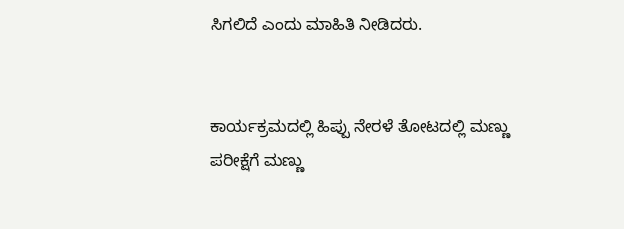ಸಿಗಲಿದೆ ಎಂದು ಮಾಹಿತಿ ನೀಡಿದರು.


ಕಾರ್ಯಕ್ರಮದಲ್ಲಿ ಹಿಪ್ಪು ನೇರಳೆ ತೋಟದಲ್ಲಿ ಮಣ್ಣು ಪರೀಕ್ಷೆಗೆ ಮಣ್ಣು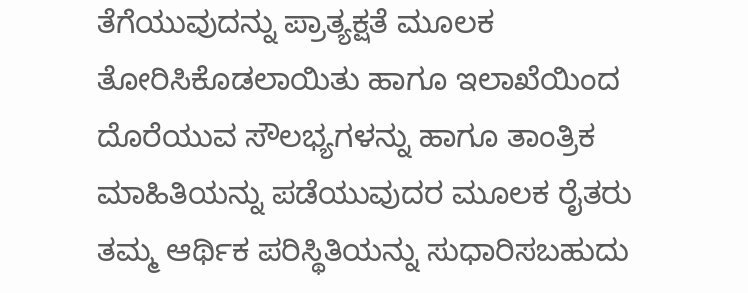ತೆಗೆಯುವುದನ್ನು ಪ್ರಾತ್ಯಕ್ಷತೆ ಮೂಲಕ ತೋರಿಸಿಕೊಡಲಾಯಿತು ಹಾಗೂ ಇಲಾಖೆಯಿಂದ ದೊರೆಯುವ ಸೌಲಭ್ಯಗಳನ್ನು ಹಾಗೂ ತಾಂತ್ರಿಕ ಮಾಹಿತಿಯನ್ನು ಪಡೆಯುವುದರ ಮೂಲಕ ರೈತರು ತಮ್ಮ ಆರ್ಥಿಕ ಪರಿಸ್ಥಿತಿಯನ್ನು ಸುಧಾರಿಸಬಹುದು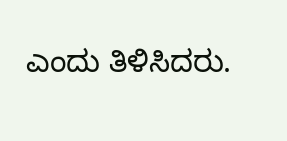ಎಂದು ತಿಳಿಸಿದರು.